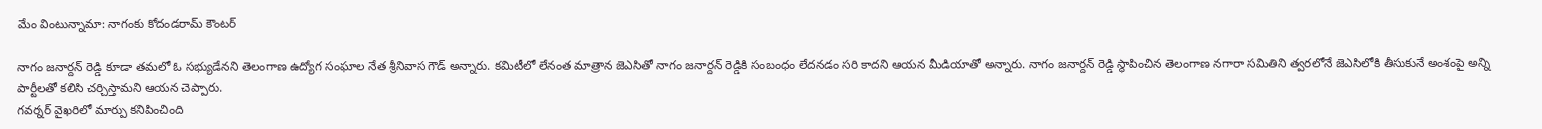మేం వింటున్నామా: నాగంకు కోదండరామ్ కౌంటర్

నాగం జనార్దన్ రెడ్డి కూడా తమలో ఓ సభ్యుడేనని తెలంగాణ ఉద్యోగ సంఘాల నేత శ్రీనివాస గౌడ్ అన్నారు. కమిటీలో లేనంత మాత్రాన జెఎసితో నాగం జనార్దన్ రెడ్డికి సంబంధం లేదనడం సరి కాదని ఆయన మీడియాతో అన్నారు. నాగం జనార్దన్ రెడ్డి స్థాపించిన తెలంగాణ నగారా సమితిని త్వరలోనే జెఎసిలోకి తీసుకునే అంశంపై అన్ని పార్టీలతో కలిసి చర్చిస్తామని ఆయన చెప్పారు.
గవర్నర్ వైఖరిలో మార్పు కనిపించింది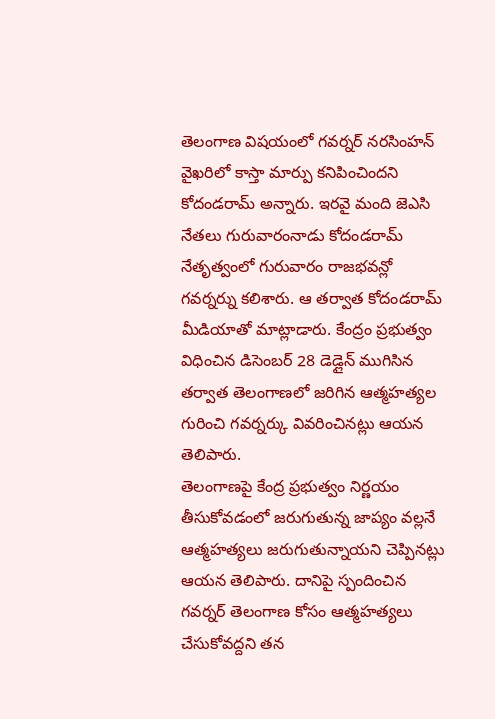తెలంగాణ విషయంలో గవర్నర్ నరసింహన్ వైఖరిలో కాస్తా మార్పు కనిపించిందని కోదండరామ్ అన్నారు. ఇరవై మంది జెఎసి నేతలు గురువారంనాడు కోదండరామ్ నేతృత్వంలో గురువారం రాజభవన్లో గవర్నర్ను కలిశారు. ఆ తర్వాత కోదండరామ్ మీడియాతో మాట్లాడారు. కేంద్రం ప్రభుత్వం విధించిన డిసెంబర్ 28 డెడ్లైన్ ముగిసిన తర్వాత తెలంగాణలో జరిగిన ఆత్మహత్యల గురించి గవర్నర్కు వివరించినట్లు ఆయన తెలిపారు.
తెలంగాణపై కేంద్ర ప్రభుత్వం నిర్ణయం తీసుకోవడంలో జరుగుతున్న జాప్యం వల్లనే ఆత్మహత్యలు జరుగుతున్నాయని చెప్పినట్లు ఆయన తెలిపారు. దానిపై స్పందించిన గవర్నర్ తెలంగాణ కోసం ఆత్మహత్యలు చేసుకోవద్దని తన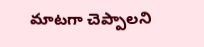మాటగా చెప్పాలని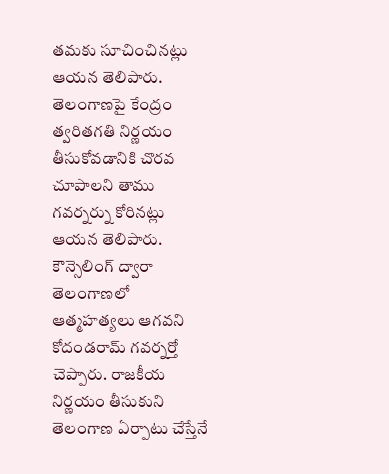తమకు సూచించినట్లు ఆయన తెలిపారు. తెలంగాణపై కేంద్రం త్వరితగతి నిర్ణయం తీసుకోవడానికి చొరవ చూపాలని తాము గవర్నర్ను కోరినట్లు ఆయన తెలిపారు.
కౌన్సెలింగ్ ద్వారా తెలంగాణలో ఆత్మహత్యలు ఆగవని కోదండరామ్ గవర్నర్తో చెప్పారు. రాజకీయ నిర్ణయం తీసుకుని తెలంగాణ ఏర్పాటు చేస్తేనే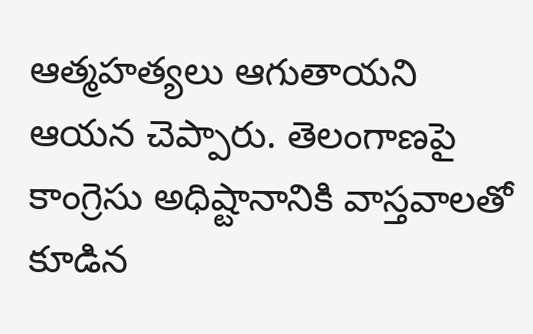ఆత్మహత్యలు ఆగుతాయని ఆయన చెప్పారు. తెలంగాణపై కాంగ్రెసు అధిష్టానానికి వాస్తవాలతో కూడిన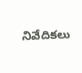నివేదికలు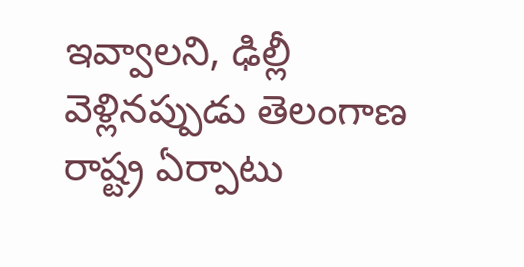ఇవ్వాలని, ఢిల్లీ వెళ్లినప్పుడు తెలంగాణ రాష్ట్ర ఏర్పాటు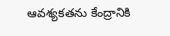ఆవశ్యకతను కేంద్రానికి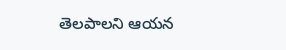తెలపాలని ఆయన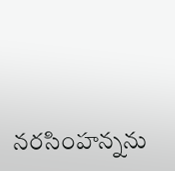నరసింహన్నను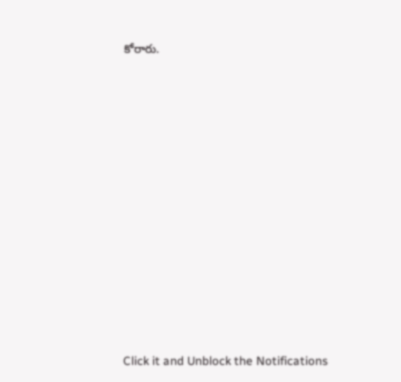కోరారు.












Click it and Unblock the Notifications